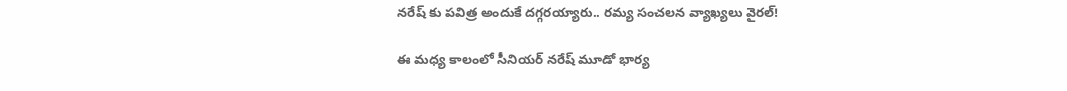నరేష్ కు పవిత్ర అందుకే దగ్గరయ్యారు.. రమ్య సంచలన వ్యాఖ్యలు వైరల్!

ఈ మధ్య కాలంలో సీనియర్ నరేష్ మూడో భార్య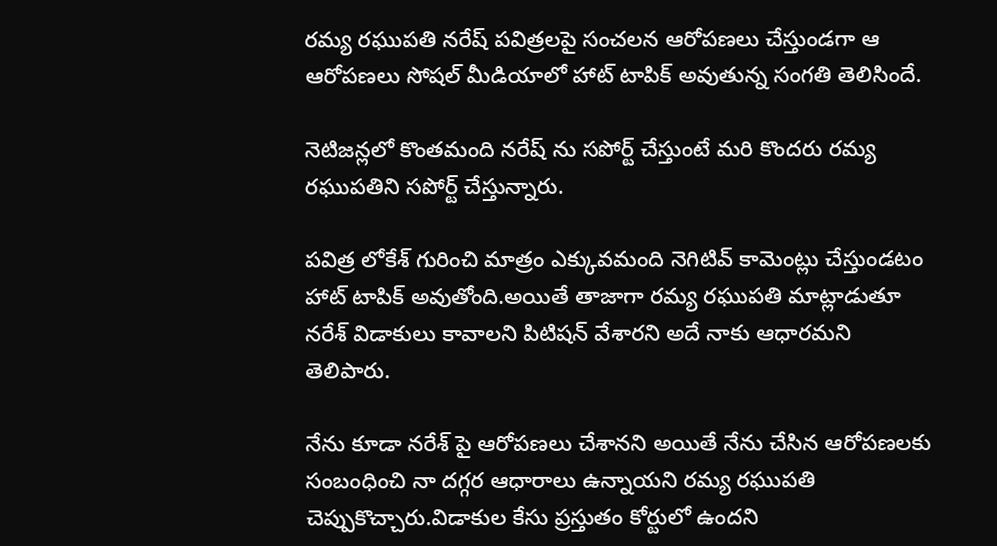రమ్య రఘుపతి నరేష్ పవిత్రలపై సంచలన ఆరోపణలు చేస్తుండగా ఆ ఆరోపణలు సోషల్ మీడియాలో హాట్ టాపిక్ అవుతున్న సంగతి తెలిసిందే.

నెటిజన్లలో కొంతమంది నరేష్ ను సపోర్ట్ చేస్తుంటే మరి కొందరు రమ్య రఘుపతిని సపోర్ట్ చేస్తున్నారు.

పవిత్ర లోకేశ్ గురించి మాత్రం ఎక్కువమంది నెగిటివ్ కామెంట్లు చేస్తుండటం హాట్ టాపిక్ అవుతోంది.అయితే తాజాగా రమ్య రఘుపతి మాట్లాడుతూ నరేశ్ విడాకులు కావాలని పిటిషన్ వేశారని అదే నాకు ఆధారమని తెలిపారు.

నేను కూడా నరేశ్ పై ఆరోపణలు చేశానని అయితే నేను చేసిన ఆరోపణలకు సంబంధించి నా దగ్గర ఆధారాలు ఉన్నాయని రమ్య రఘుపతి చెప్పుకొచ్చారు.విడాకుల కేసు ప్రస్తుతం కోర్టులో ఉందని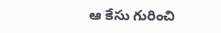ఆ కేసు గురించి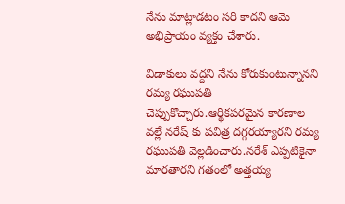నేను మాట్లాడటం సరి కాదని ఆమె అభిప్రాయం వ్యక్తం చేశారు.

విడాకులు వద్దని నేను కోరుకుంటున్నానని రమ్య రఘుపతి చెప్పుకొచ్చారు.ఆర్థికపరమైన కారణాల వల్లే నరేష్ కు పవిత్ర దగ్గరయ్యారని రమ్య రఘుపతి వెల్లడించారు.నరేశ్ ఎప్పటికైనా మారతారని గతంలో అత్తయ్య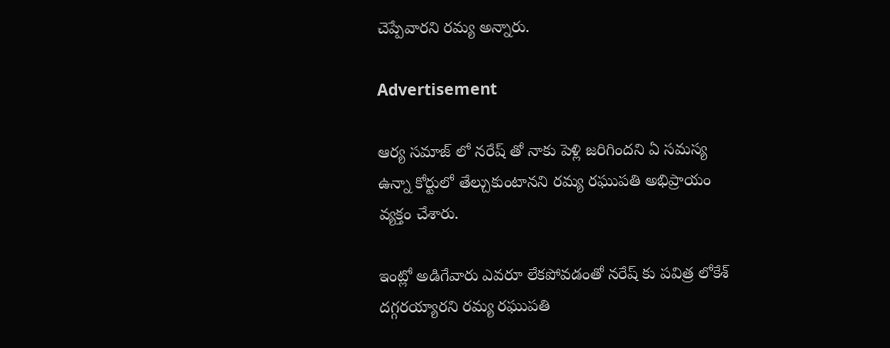చెప్పేవారని రమ్య అన్నారు.

Advertisement

ఆర్య సమాజ్ లో నరేష్ తో నాకు పెళ్లి జరిగిందని ఏ సమస్య ఉన్నా కోర్టులో తేల్చుకుంటానని రమ్య రఘుపతి అభిప్రాయం వ్యక్తం చేశారు.

ఇంట్లో అడిగేవారు ఎవరూ లేకపోవడంతో నరేష్ కు పవిత్ర లోకేశ్ దగ్గరయ్యారని రమ్య రఘుపతి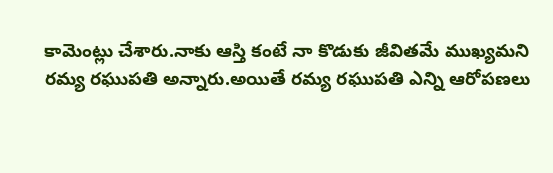కామెంట్లు చేశారు.నాకు ఆస్తి కంటే నా కొడుకు జీవితమే ముఖ్యమని రమ్య రఘుపతి అన్నారు.అయితే రమ్య రఘుపతి ఎన్ని ఆరోపణలు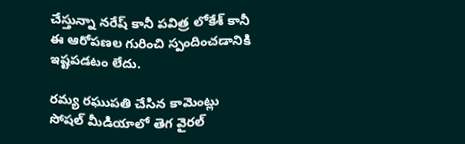చేస్తున్నా నరేష్ కానీ పవిత్ర లోకేశ్ కానీ ఈ ఆరోపణల గురించి స్పందించడానికి ఇష్టపడటం లేదు.

రమ్య రఘుపతి చేసిన కామెంట్లు సోషల్ మీడియాలో తెగ వైరల్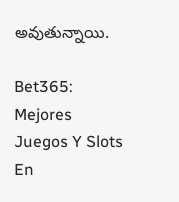అవుతున్నాయి.

Bet365: Mejores Juegos Y Slots En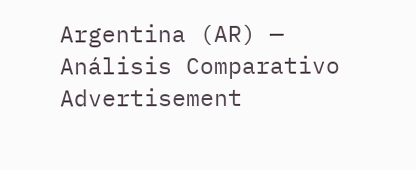Argentina (AR) — Análisis Comparativo
Advertisement